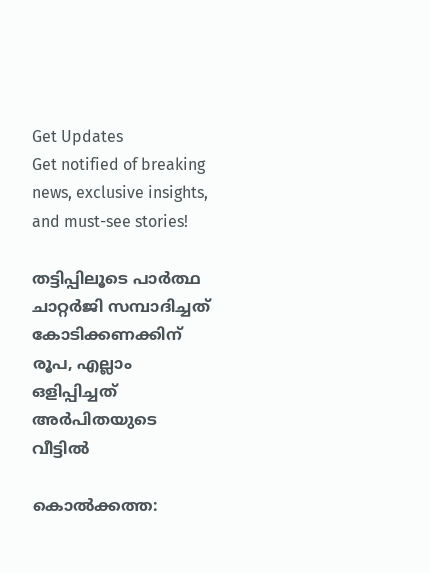Get Updates
Get notified of breaking news, exclusive insights, and must-see stories!

തട്ടിപ്പിലൂടെ പാര്‍ത്ഥ ചാറ്റര്‍ജി സമ്പാദിച്ചത് കോടിക്കണക്കിന് രൂപ, എല്ലാം ഒളിപ്പിച്ചത് അര്‍പിതയുടെ വീട്ടില്‍

കൊല്‍ക്കത്ത: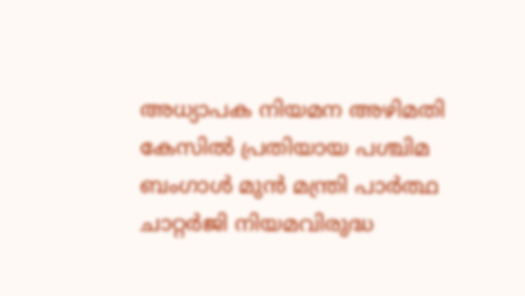അധ്യാപക നിയമന അഴിമതി കേസില്‍ പ്രതിയായ പശ്ചിമ ബംഗാള്‍ മുന്‍ മന്ത്രി പാര്‍ത്ഥ ചാറ്റര്‍ജി നിയമവിരുദ്ധ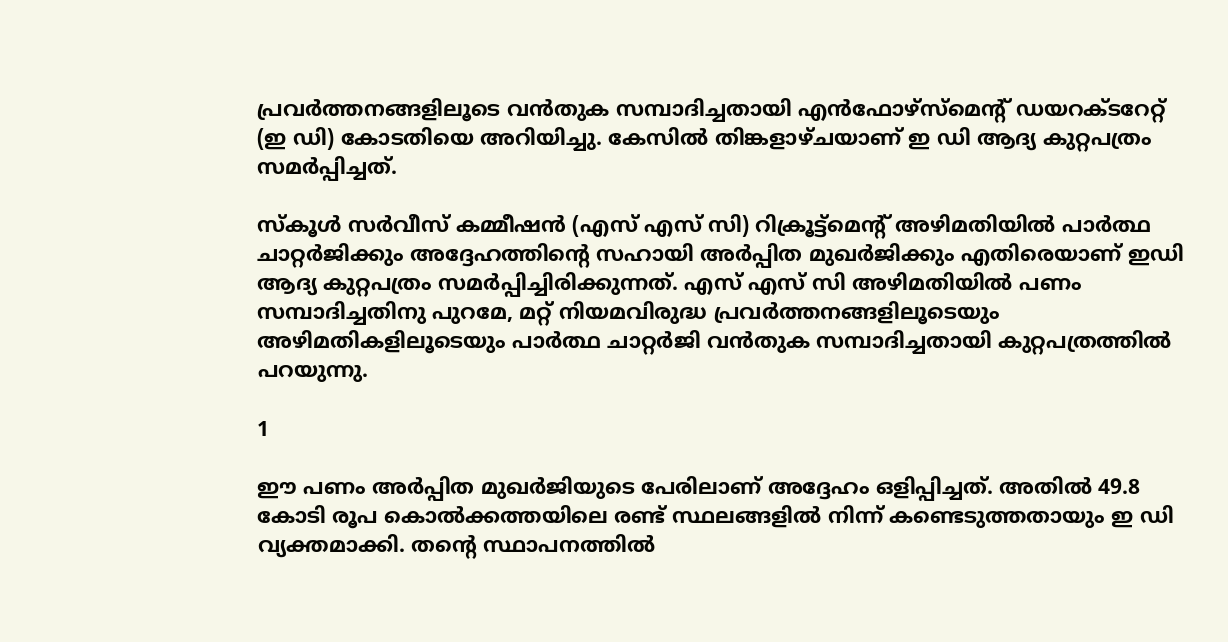പ്രവര്‍ത്തനങ്ങളിലൂടെ വന്‍തുക സമ്പാദിച്ചതായി എന്‍ഫോഴ്സ്മെന്റ് ഡയറക്ടറേറ്റ് (ഇ ഡി) കോടതിയെ അറിയിച്ചു. കേസില്‍ തിങ്കളാഴ്ചയാണ് ഇ ഡി ആദ്യ കുറ്റപത്രം സമര്‍പ്പിച്ചത്.

സ്‌കൂള്‍ സര്‍വീസ് കമ്മീഷന്‍ (എസ് എസ് സി) റിക്രൂട്ട്മെന്റ് അഴിമതിയില്‍ പാര്‍ത്ഥ ചാറ്റര്‍ജിക്കും അദ്ദേഹത്തിന്റെ സഹായി അര്‍പ്പിത മുഖര്‍ജിക്കും എതിരെയാണ് ഇഡി ആദ്യ കുറ്റപത്രം സമര്‍പ്പിച്ചിരിക്കുന്നത്. എസ് എസ് സി അഴിമതിയില്‍ പണം സമ്പാദിച്ചതിനു പുറമേ, മറ്റ് നിയമവിരുദ്ധ പ്രവര്‍ത്തനങ്ങളിലൂടെയും അഴിമതികളിലൂടെയും പാര്‍ത്ഥ ചാറ്റര്‍ജി വന്‍തുക സമ്പാദിച്ചതായി കുറ്റപത്രത്തില്‍ പറയുന്നു.

1

ഈ പണം അര്‍പ്പിത മുഖര്‍ജിയുടെ പേരിലാണ് അദ്ദേഹം ഒളിപ്പിച്ചത്. അതില്‍ 49.8 കോടി രൂപ കൊല്‍ക്കത്തയിലെ രണ്ട് സ്ഥലങ്ങളില്‍ നിന്ന് കണ്ടെടുത്തതായും ഇ ഡി വ്യക്തമാക്കി. തന്റെ സ്ഥാപനത്തില്‍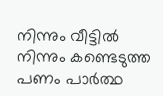നിന്നും വീട്ടില്‍ നിന്നും കണ്ടെടുത്ത പണം പാര്‍ത്ഥ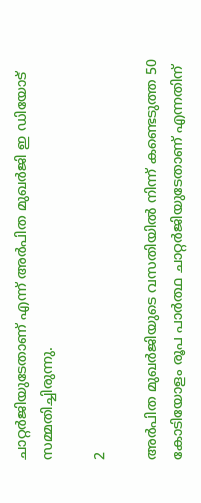ചാറ്റര്‍ജിയുടേതാണ് എന്ന് അര്‍പിത മുഖര്‍ജി ഇ ഡിയോട് സമ്മതിച്ചിരുന്നു.

2

അര്‍പിത മുഖര്‍ജിയുടെ വസതിയില്‍ നിന്ന് കണ്ടെടുത്ത 50 കോടിയോളം രൂപ പാര്‍ത്ഥ ചാറ്റര്‍ജിയുടേതാണ് എന്നതിന്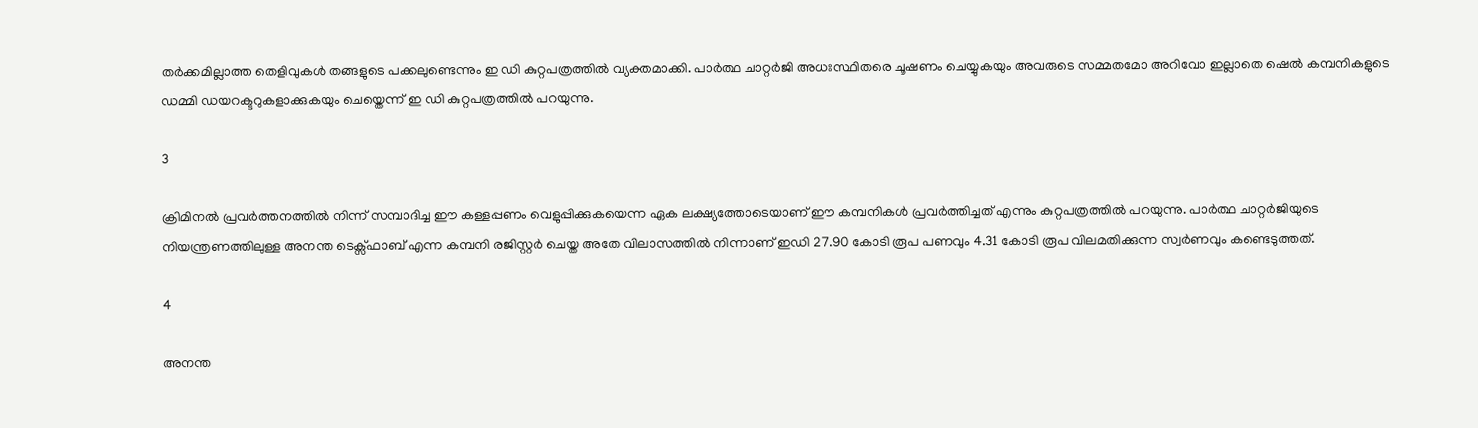തര്‍ക്കമില്ലാത്ത തെളിവുകള്‍ തങ്ങളുടെ പക്കലുണ്ടെന്നും ഇ ഡി കുറ്റപത്രത്തില്‍ വ്യക്തമാക്കി. പാര്‍ത്ഥ ചാറ്റര്‍ജി അധഃസ്ഥിതരെ ചൂഷണം ചെയ്യുകയും അവരുടെ സമ്മതമോ അറിവോ ഇല്ലാതെ ഷെല്‍ കമ്പനികളുടെ ഡമ്മി ഡയറക്ടറുകളാക്കുകയും ചെയ്തെന്ന് ഇ ഡി കുറ്റപത്രത്തില്‍ പറയുന്നു.

3

ക്രിമിനല്‍ പ്രവര്‍ത്തനത്തില്‍ നിന്ന് സമ്പാദിച്ച ഈ കള്ളപ്പണം വെളുപ്പിക്കുകയെന്ന ഏക ലക്ഷ്യത്തോടെയാണ് ഈ കമ്പനികള്‍ പ്രവര്‍ത്തിച്ചത് എന്നും കുറ്റപത്രത്തില്‍ പറയുന്നു. പാര്‍ത്ഥ ചാറ്റര്‍ജിയുടെ നിയന്ത്രണത്തിലുള്ള അനന്ത ടെക്സ്ഫാബ് എന്ന കമ്പനി രജിസ്റ്റര്‍ ചെയ്ത അതേ വിലാസത്തില്‍ നിന്നാണ് ഇഡി 27.90 കോടി രൂപ പണവും 4.31 കോടി രൂപ വിലമതിക്കുന്ന സ്വര്‍ണവും കണ്ടെടുത്തത്.

4

അനന്ത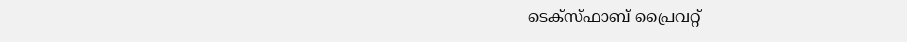ടെക്സ്ഫാബ് പ്രൈവറ്റ്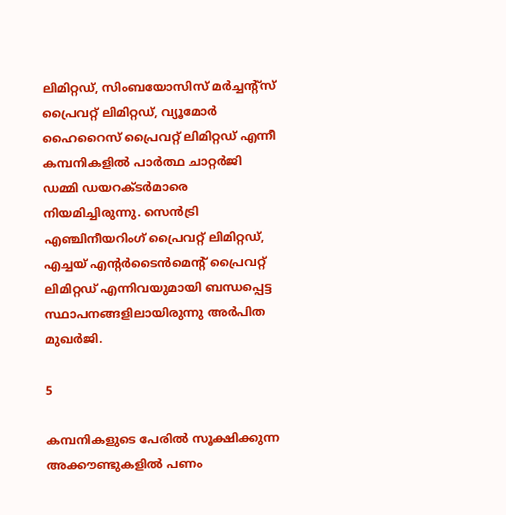ലിമിറ്റഡ്, സിംബയോസിസ് മര്‍ച്ചന്റ്സ് പ്രൈവറ്റ് ലിമിറ്റഡ്, വ്യൂമോര്‍ ഹൈറൈസ് പ്രൈവറ്റ് ലിമിറ്റഡ് എന്നീ കമ്പനികളില്‍ പാര്‍ത്ഥ ചാറ്റര്‍ജി ഡമ്മി ഡയറക്ടര്‍മാരെ നിയമിച്ചിരുന്നു. സെന്‍ട്രി എഞ്ചിനീയറിംഗ് പ്രൈവറ്റ് ലിമിറ്റഡ്, എച്ചയ് എന്റര്‍ടൈന്‍മെന്റ് പ്രൈവറ്റ് ലിമിറ്റഡ് എന്നിവയുമായി ബന്ധപ്പെട്ട സ്ഥാപനങ്ങളിലായിരുന്നു അര്‍പിത മുഖര്‍ജി.

5

കമ്പനികളുടെ പേരില്‍ സൂക്ഷിക്കുന്ന അക്കൗണ്ടുകളില്‍ പണം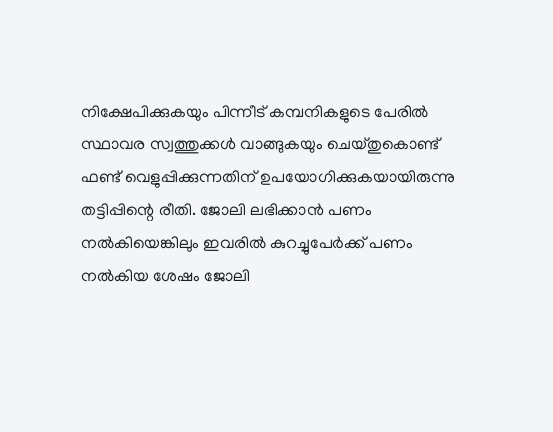നിക്ഷേപിക്കുകയും പിന്നീട് കമ്പനികളുടെ പേരില്‍ സ്ഥാവര സ്വത്തുക്കള്‍ വാങ്ങുകയും ചെയ്തുകൊണ്ട് ഫണ്ട് വെളുപ്പിക്കുന്നതിന് ഉപയോഗിക്കുകയായിരുന്നു തട്ടിപ്പിന്റെ രീതി. ജോലി ലഭിക്കാന്‍ പണം നല്‍കിയെങ്കിലും ഇവരില്‍ കുറച്ചുപേര്‍ക്ക് പണം നല്‍കിയ ശേഷം ജോലി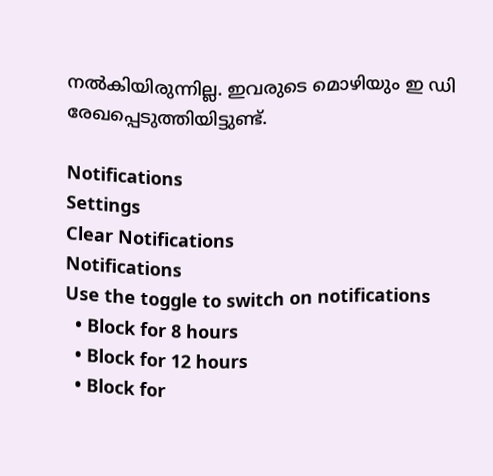നല്‍കിയിരുന്നില്ല. ഇവരുടെ മൊഴിയും ഇ ഡി രേഖപ്പെടുത്തിയിട്ടുണ്ട്.

Notifications
Settings
Clear Notifications
Notifications
Use the toggle to switch on notifications
  • Block for 8 hours
  • Block for 12 hours
  • Block for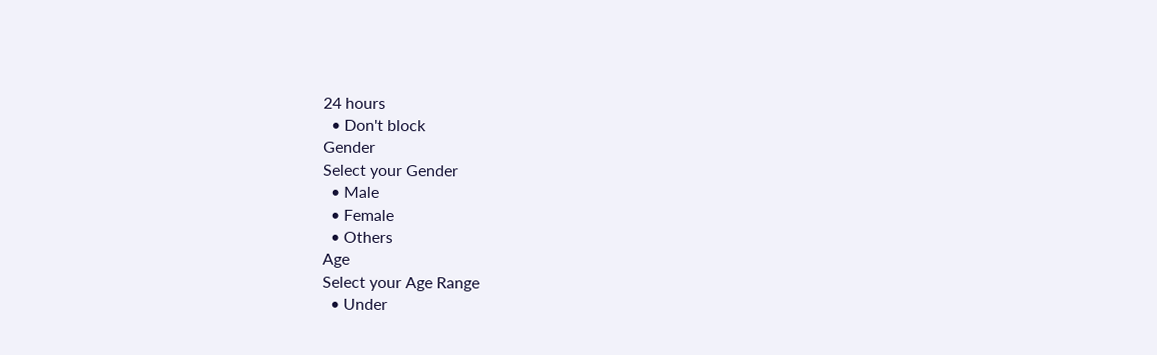24 hours
  • Don't block
Gender
Select your Gender
  • Male
  • Female
  • Others
Age
Select your Age Range
  • Under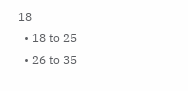18
  • 18 to 25
  • 26 to 35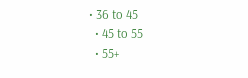• 36 to 45
  • 45 to 55
  • 55+